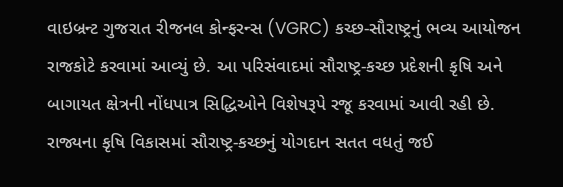વાઇબ્રન્ટ ગુજરાત રીજનલ કોન્ફરન્સ (VGRC) કચ્છ-સૌરાષ્ટ્રનું ભવ્ય આયોજન રાજકોટે કરવામાં આવ્યું છે. આ પરિસંવાદમાં સૌરાષ્ટ્ર-કચ્છ પ્રદેશની કૃષિ અને બાગાયત ક્ષેત્રની નોંધપાત્ર સિદ્ધિઓને વિશેષરૂપે રજૂ કરવામાં આવી રહી છે. રાજ્યના કૃષિ વિકાસમાં સૌરાષ્ટ્ર-કચ્છનું યોગદાન સતત વધતું જઈ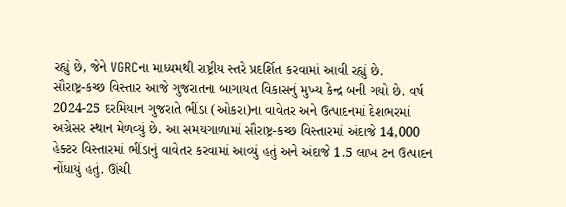રહ્યું છે, જેને VGRCના માધ્યમથી રાષ્ટ્રીય સ્તરે પ્રદર્શિત કરવામાં આવી રહ્યું છે.
સૌરાષ્ટ્ર-કચ્છ વિસ્તાર આજે ગુજરાતના બાગાયત વિકાસનું મુખ્ય કેન્દ્ર બની ગયો છે. વર્ષ 2024-25 દરમિયાન ગુજરાતે ભીંડા (ઓકરા)ના વાવેતર અને ઉત્પાદનમાં દેશભરમાં અગ્રેસર સ્થાન મેળવ્યું છે. આ સમયગાળામાં સૌરાષ્ટ્ર-કચ્છ વિસ્તારમાં અંદાજે 14,000 હેક્ટર વિસ્તારમાં ભીંડાનું વાવેતર કરવામાં આવ્યું હતું અને અંદાજે 1.5 લાખ ટન ઉત્પાદન નોંધાયું હતું. ઊંચી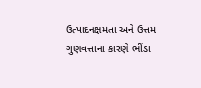ઉત્પાદનક્ષમતા અને ઉત્તમ ગુણવત્તાના કારણે ભીંડા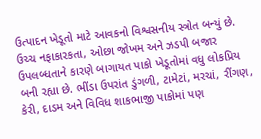ઉત્પાદન ખેડૂતો માટે આવકનો વિશ્વસનીય સ્ત્રોત બન્યું છે.
ઉચ્ચ નફાકારકતા, ઓછા જોખમ અને ઝડપી બજાર ઉપલબ્ધતાને કારણે બાગાયત પાકો ખેડૂતોમાં વધુ લોકપ્રિય બની રહ્યા છે. ભીંડા ઉપરાંત ડુંગળી, ટામેટાં, મરચાં, રીંગણ, કેરી, દાડમ અને વિવિધ શાકભાજી પાકોમાં પણ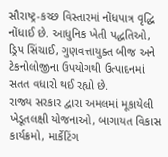સૌરાષ્ટ્ર-કચ્છ વિસ્તારમાં નોંધપાત્ર વૃદ્ધિ નોંધાઈ છે. આધુનિક ખેતી પદ્ધતિઓ, ડ્રિપ સિંચાઈ, ગુણવત્તાયુક્ત બીજ અને ટેકનોલોજીના ઉપયોગથી ઉત્પાદનમાં સતત વધારો થઈ રહ્યો છે.
રાજ્ય સરકાર દ્વારા અમલમાં મૂકાયેલી ખેડૂતલક્ષી યોજનાઓ, બાગાયત વિકાસ કાર્યક્રમો, માર્કેટિંગ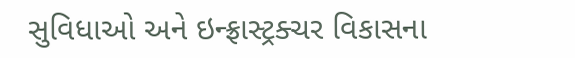સુવિધાઓ અને ઇન્ફ્રાસ્ટ્રક્ચર વિકાસના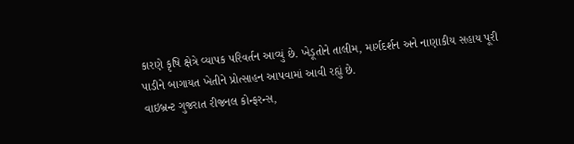કારણે કૃષિ ક્ષેત્રે વ્યાપક પરિવર્તન આવ્યું છે. ખેડૂતોને તાલીમ, માર્ગદર્શન અને નાણાકીય સહાય પૂરી પાડીને બાગાયત ખેતીને પ્રોત્સાહન આપવામાં આવી રહ્યું છે.
વાઇબ્રન્ટ ગુજરાત રીજનલ કોન્ફરન્સ,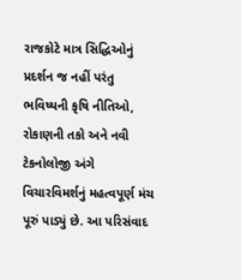રાજકોટે માત્ર સિદ્ધિઓનું પ્રદર્શન જ નહીં પરંતુ ભવિષ્યની કૃષિ નીતિઓ, રોકાણની તકો અને નવી ટેકનોલોજી અંગે વિચારવિમર્શનું મહત્વપૂર્ણ મંચ પૂરું પાડ્યું છે. આ પરિસંવાદ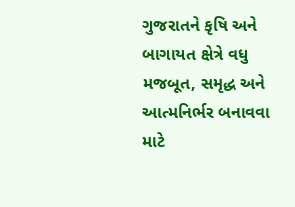ગુજરાતને કૃષિ અને બાગાયત ક્ષેત્રે વધુ મજબૂત, સમૃદ્ધ અને આત્મનિર્ભર બનાવવા માટે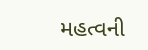મહત્વની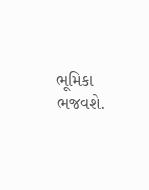ભૂમિકા ભજવશે.